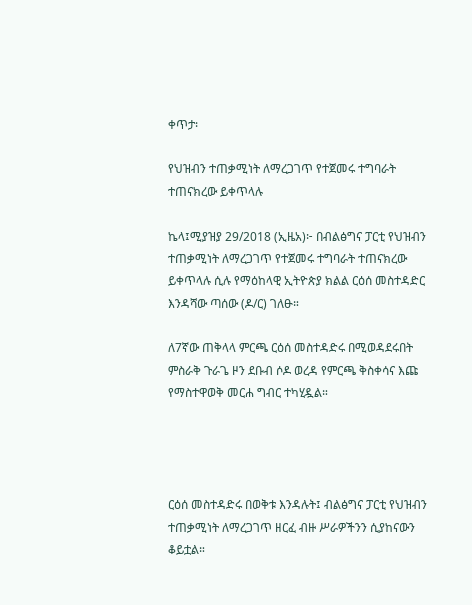ቀጥታ፡

የህዝብን ተጠቃሚነት ለማረጋገጥ የተጀመሩ ተግባራት ተጠናክረው ይቀጥላሉ

ኬላ፤ሚያዝያ 29/2018 (ኢዜአ)፦ በብልፅግና ፓርቲ የህዝብን ተጠቃሚነት ለማረጋገጥ የተጀመሩ ተግባራት ተጠናክረው ይቀጥላሉ ሲሉ የማዕከላዊ ኢትዮጵያ ክልል ርዕሰ መስተዳድር እንዳሻው ጣሰው (ዶ/ር) ገለፁ።

ለ7ኛው ጠቅላላ ምርጫ ርዕሰ መስተዳድሩ በሚወዳደሩበት ምስራቅ ጉራጌ ዞን ደቡብ ሶዶ ወረዳ የምርጫ ቅስቀሳና እጩ የማስተዋወቅ መርሐ ግብር ተካሂዷል።




ርዕሰ መስተዳድሩ በወቅቱ እንዳሉት፤ ብልፅግና ፓርቲ የህዝብን ተጠቃሚነት ለማረጋገጥ ዘርፈ ብዙ ሥራዎችንን ሲያከናውን ቆይቷል።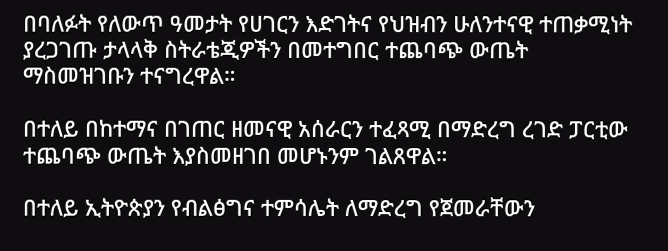በባለፉት የለውጥ ዓመታት የሀገርን እድገትና የህዝብን ሁለንተናዊ ተጠቃሚነት ያረጋገጡ ታላላቅ ስትራቴጂዎችን በመተግበር ተጨባጭ ውጤት ማስመዝገቡን ተናግረዋል።

በተለይ በከተማና በገጠር ዘመናዊ አሰራርን ተፈጻሚ በማድረግ ረገድ ፓርቲው ተጨባጭ ውጤት እያስመዘገበ መሆኑንም ገልጸዋል።

በተለይ ኢትዮጵያን የብልፅግና ተምሳሌት ለማድረግ የጀመራቸውን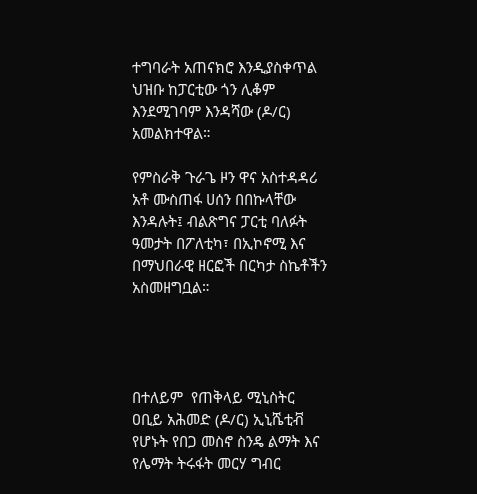ተግባራት አጠናክሮ እንዲያስቀጥል ህዝቡ ከፓርቲው ጎን ሊቆም እንደሚገባም እንዳሻው (ዶ/ር) አመልክተዋል።

የምስራቅ ጉራጌ ዞን ዋና አስተዳዳሪ አቶ ሙስጠፋ ሀሰን በበኩላቸው እንዳሉት፤ ብልጽግና ፓርቲ ባለፉት ዓመታት በፖለቲካ፣ በኢኮኖሚ እና በማህበራዊ ዘርፎች በርካታ ስኬቶችን አስመዘግቧል።




በተለይም  የጠቅላይ ሚኒስትር ዐቢይ አሕመድ (ዶ/ር) ኢኒሼቲቭ የሆኑት የበጋ መስኖ ስንዴ ልማት እና የሌማት ትሩፋት መርሃ ግብር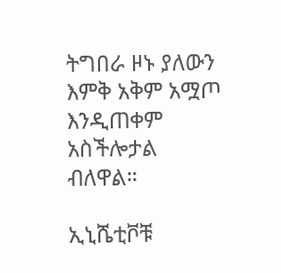ትግበራ ዞኑ ያለውን እምቅ አቅም አሟጦ እንዲጠቀም አስችሎታል ብለዋል።

ኢኒሼቲቮቹ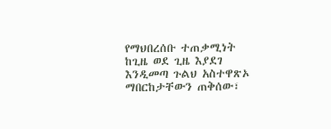የማህበረሰቡ ተጠቃሚነት ከጊዜ ወደ ጊዜ እያደገ እንዲመጣ ጉልህ አስተዋጽኦ ማበርከታቸውን ጠቅሰው፣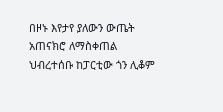በዞኑ እየታየ ያለውን ውጤት አጠናክሮ ለማስቀጠል ህብረተሰቡ ከፓርቲው ጎን ሊቆም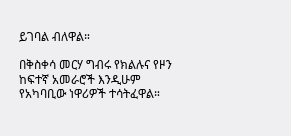ይገባል ብለዋል።

በቅስቀሳ መርሃ ግብሩ የክልሉና የዞን ከፍተኛ አመራሮች እንዲሁም የአካባቢው ነዋሪዎች ተሳትፈዋል።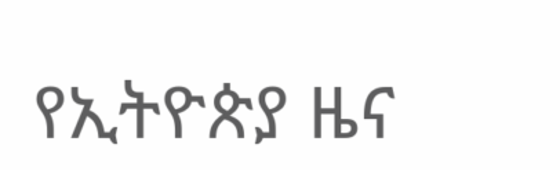የኢትዮጵያ ዜና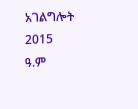አገልግሎት
2015
ዓ.ም